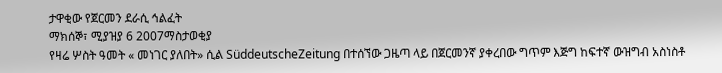ታዋቂው የጀርመን ደራሲ ኅልፈት
ማክሰኞ፣ ሚያዝያ 6 2007ማስታወቂያ
የዛሬ ሦስት ዓመት « መነገር ያለበት» ሲል SüddeutscheZeitung በተሰኘው ጋዜጣ ላይ በጀርመንኛ ያቀረበው ግጥም እጅግ ከፍተኛ ውዝግብ አስነስቶ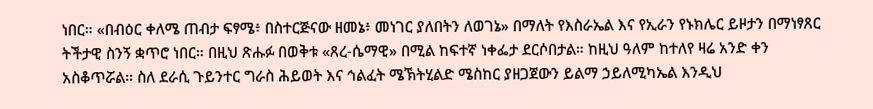ነበር። «በብዕር ቀለሜ ጠብታ ፍፃሜ፥ በስተርጅናው ዘመኔ፥ መነገር ያለበትን ለወገኔ» በማለት የእስራኤል እና የኢራን የኑክሌር ይዞታን በማነፃጸር ትችታዊ ስንኝ ቋጥሮ ነበር። በዚህ ጽሑፉ በወቅቱ «ጸረ-ሴማዊ» በሚል ከፍተኛ ነቀፌታ ደርሶበታል። ከዚህ ዓለም ከተለየ ዛሬ አንድ ቀን አስቆጥሯል። ስለ ደራሲ ጉይንተር ግራስ ሕይወት እና ኅልፈት ሜኽትሂልድ ሜስከር ያዘጋጀውን ይልማ ኃይለሚካኤል እንዲህ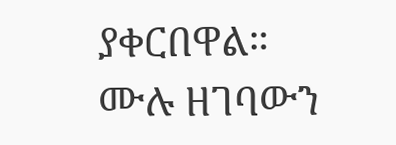ያቀርበዋል።
ሙሉ ዘገባውን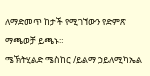ለማድመጥ ከታች የሚገኘውን የድምጽ ማጫወቻ ይጫኑ።
ሜኽትሂልድ ሜስከር /ይልማ ኃይለሚካኤል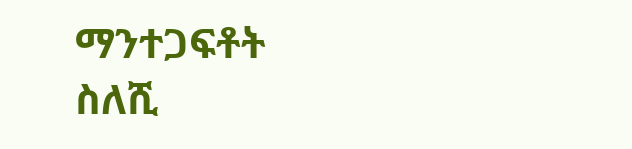ማንተጋፍቶት ስለሺ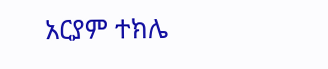አርያም ተክሌ